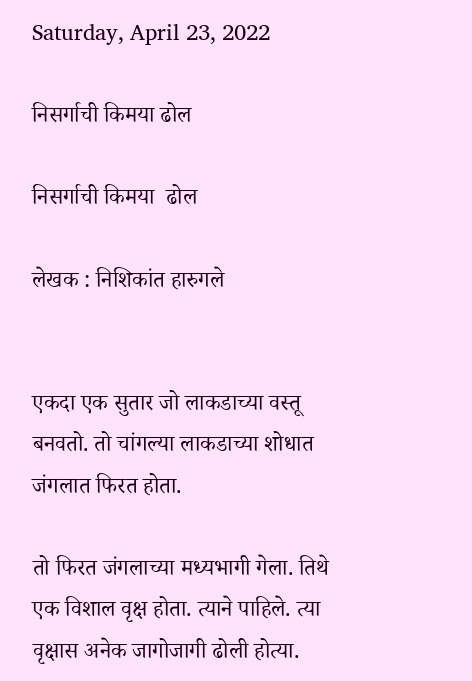Saturday, April 23, 2022

निसर्गाची किमया ढोल

निसर्गाची किमया  ढोल

लेखक : निशिकांत हारुगले


एकदा एक सुतार जो लाकडाच्या वस्तू बनवतो. तो चांगल्या लाकडाच्या शोधात जंगलात फिरत होता.

तो फिरत जंगलाच्या मध्यभागी गेला. तिथे एक विशाल वृक्ष होता. त्याने पाहिले. त्या वृक्षास अनेक जागोजागी ढोली होत्या.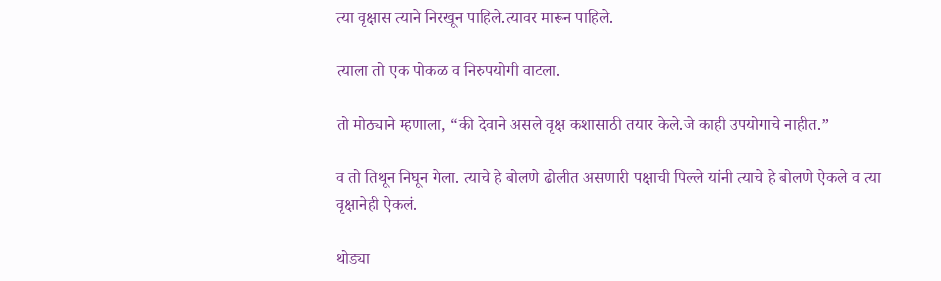त्या वृक्षास त्याने निरखून पाहिले.त्यावर मारून पाहिले.

त्याला तो एक पोकळ व निरुपयोगी वाटला.

तो मोठ्याने म्हणाला, “की देवाने असले वृक्ष कशासाठी तयार केले.जे काही उपयोगाचे नाहीत.”

व तो तिथून निघून गेला. त्याचे हे बोलणे ढोलीत असणारी पक्षाची पिल्ले यांनी त्याचे हे बोलणे ऐकले व त्या वृक्षानेही ऐकलं.

थोड्या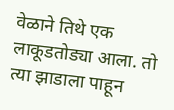वेळाने तिथे एक लाकूडतोड्या आला. तो त्या झाडाला पाहून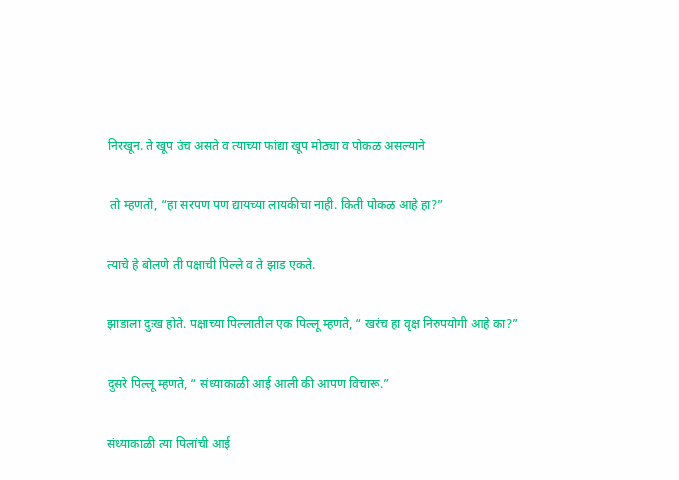निरखून. ते खूप उंच असते व त्याच्या फांद्या खूप मोठ्या व पोकळ असल्याने

 तो म्हणतो, “हा सरपण पण द्यायच्या लायकीचा नाही. किती पोकळ आहे हा?”

त्याचे हे बोलणे ती पक्षाची पिल्ले व ते झाड एकते.

झाडाला दुःख होते. पक्षाच्या पिल्लातील एक पिल्लू म्हणते, “ खरंच हा वृक्ष निरुपयोगी आहे का?”

दुसरे पिल्लू म्हणते, “ संध्याकाळी आई आली की आपण विचारू.”

संध्याकाळी त्या पिलांची आई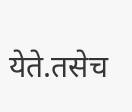येते.तसेच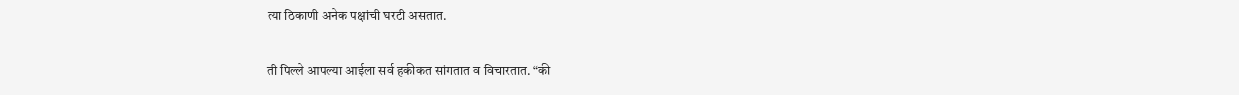त्या ठिकाणी अनेक पक्षांची घरटी असतात.

ती पिल्ले आपल्या आईला सर्व हकीकत सांगतात व विचारतात. “की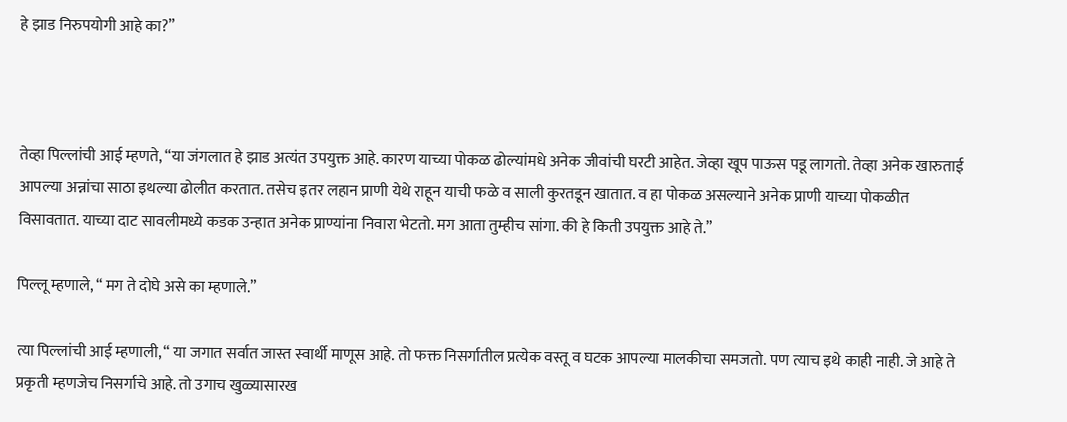हे झाड निरुपयोगी आहे का?”



तेव्हा पिल्लांची आई म्हणते, “या जंगलात हे झाड अत्यंत उपयुक्त आहे. कारण याच्या पोकळ ढोल्यांमधे अनेक जीवांची घरटी आहेत. जेव्हा खूप पाऊस पडू लागतो. तेव्हा अनेक खारुताई आपल्या अन्नांचा साठा इथल्या ढोलीत करतात. तसेच इतर लहान प्राणी येथे राहून याची फळे व साली कुरतडून खातात. व हा पोकळ असल्याने अनेक प्राणी याच्या पोकळीत विसावतात. याच्या दाट सावलीमध्ये कडक उन्हात अनेक प्राण्यांना निवारा भेटतो. मग आता तुम्हीच सांगा. की हे किती उपयुक्त आहे ते.”

पिल्लू म्हणाले, “ मग ते दोघे असे का म्हणाले.”

त्या पिल्लांची आई म्हणाली, “ या जगात सर्वात जास्त स्वार्थी माणूस आहे. तो फक्त निसर्गातील प्रत्येक वस्तू व घटक आपल्या मालकीचा समजतो. पण त्याच इथे काही नाही. जे आहे ते प्रकृती म्हणजेच निसर्गाचे आहे. तो उगाच खुळ्यासारख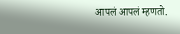आपलं आपलं म्हणतो.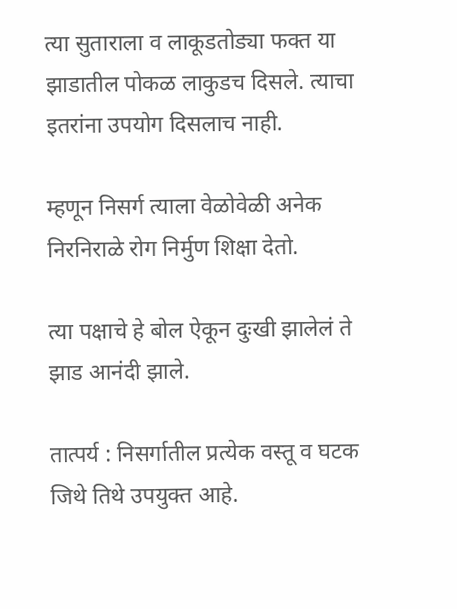त्या सुताराला व लाकूडतोड्या फक्त या झाडातील पोकळ लाकुडच दिसले. त्याचा इतरांना उपयोग दिसलाच नाही.

म्हणून निसर्ग त्याला वेळोवेळी अनेक निरनिराळे रोग निर्मुण शिक्षा देतो.

त्या पक्षाचे हे बोल ऐकून दुःखी झालेलं ते झाड आनंदी झाले.

तात्पर्य : निसर्गातील प्रत्येक वस्तू व घटक जिथे तिथे उपयुक्त आहे.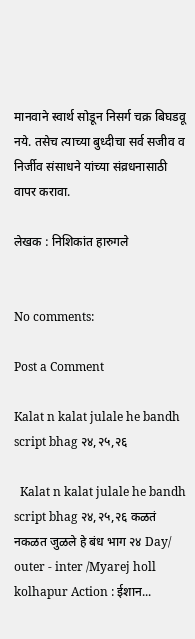मानवाने स्वार्थ सोडून निसर्ग चक्र बिघडवू नये. तसेच त्याच्या बुध्दीचा सर्व सजीव व निर्जीव संसाधने यांच्या संव्रधनासाठी वापर करावा.

लेखक : निशिकांत हारुगले


No comments:

Post a Comment

Kalat n kalat julale he bandh script bhag २४,२५,२६

  Kalat n kalat julale he bandh script bhag २४,२५,२६ कळतं नकळत जुळले हे बंध भाग २४ Day/ outer - inter /Myarej holl kolhapur Action : ईशान...